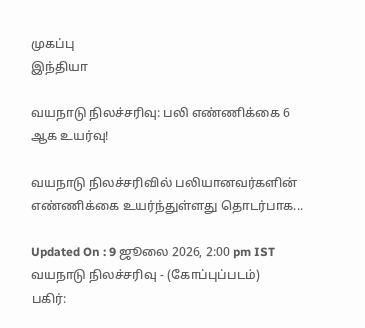முகப்பு
இந்தியா

வயநாடு நிலச்சரிவு: பலி எண்ணிக்கை 6 ஆக உயர்வு!

வயநாடு நிலச்சரிவில் பலியானவர்களின் எண்ணிக்கை உயர்ந்துள்ளது தொடர்பாக...

Updated On : 9 ஜூலை 2026, 2:00 pm IST
வயநாடு நிலச்சரிவு - (கோப்புப்படம்)
பகிர்: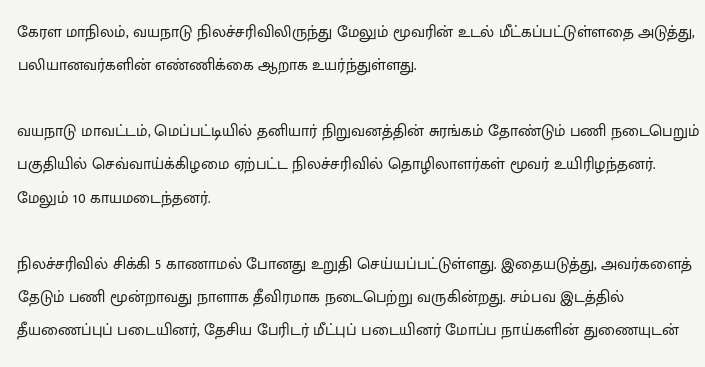கேரள மாநிலம், வயநாடு நிலச்சரிவிலிருந்து மேலும் மூவரின் உடல் மீட்கப்பட்டுள்ளதை அடுத்து, பலியானவர்களின் எண்ணிக்கை ஆறாக உயர்ந்துள்ளது.

வயநாடு மாவட்டம், மெப்பட்டியில் தனியார் நிறுவனத்தின் சுரங்கம் தோண்டும் பணி நடைபெறும் பகுதியில் செவ்வாய்க்கிழமை ஏற்பட்ட நிலச்சரிவில் தொழிலாளர்கள் மூவர் உயிரிழந்தனர். மேலும் 10 காயமடைந்தனர்.

நிலச்சரிவில் சிக்கி 5 காணாமல் போனது உறுதி செய்யப்பட்டுள்ளது. இதையடுத்து, அவர்களைத் தேடும் பணி மூன்றாவது நாளாக தீவிரமாக நடைபெற்று வருகின்றது. சம்பவ இடத்தில் தீயணைப்புப் படையினர், தேசிய பேரிடர் மீட்புப் படையினர் மோப்ப நாய்களின் துணையுடன்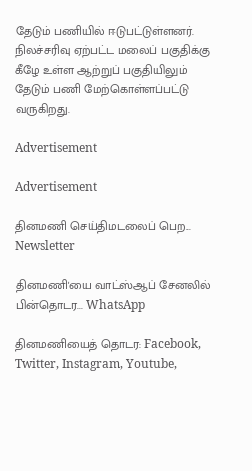தேடும் பணியில் ஈடுபட்டுள்ளனர். நிலச்சரிவு ஏற்பட்ட மலைப் பகுதிக்கு கீழே உள்ள ஆற்றுப் பகுதியிலும் தேடும் பணி மேற்கொள்ளப்பட்டு வருகிறது.

Advertisement

Advertisement

தினமணி செய்திமடலைப் பெற... Newsletter

தினமணி'யை வாட்ஸ்ஆப் சேனலில் பின்தொடர... WhatsApp

தினமணியைத் தொடர: Facebook, Twitter, Instagram, Youtube,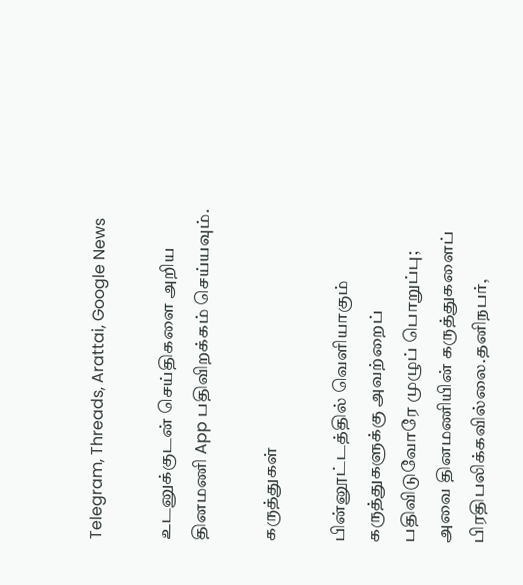Telegram, Threads, Arattai, Google News

உடனுக்குடன் செய்திகளை அறிய தினமணி App பதிவிறக்கம் செய்யவும்.

கருத்துகள்

பின்னூட்டத்தில் வெளியாகும் கருத்துகளுக்கு அவற்றைப் பதிவிடுவோரே முழுப் பொறுப்பு; அவை தினமணியின் கருத்துகளைப் பிரதிபலிக்கவில்லை.தனிநபர்,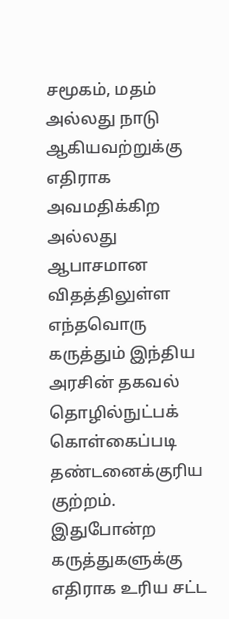சமூகம், மதம் அல்லது நாடு ஆகியவற்றுக்கு எதிராக அவமதிக்கிற அல்லது ஆபாசமான விதத்திலுள்ள எந்தவொரு கருத்தும் இந்திய அரசின் தகவல் தொழில்நுட்பக் கொள்கைப்படி தண்டனைக்குரிய குற்றம். இதுபோன்ற கருத்துகளுக்கு எதிராக உரிய சட்ட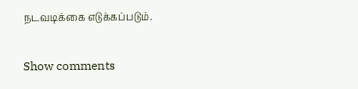நடவடிக்கை எடுக்கப்படும்.

Show comments